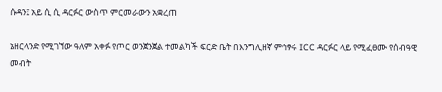ሱዳን፤ አይ ሲ ሲ ዳርፉር ውስጥ ምርመራውን አቋረጠ

ኔዘርላንድ የሚገኘው ዓለም አቀፉ የጦር ወንጀንጀል ተመልካች ፍርድ ቤት በእንግሊዘኛ ምኅፃሩ ICC ዳርፉር ላይ የሚፈፀሙ የሰብዓዊ መብት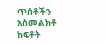ጥሰቶችን አስመልክቶ ከፍቶት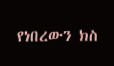የነበረውን ክስ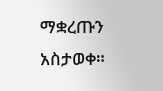ማቋረጡን አስታወቀ።